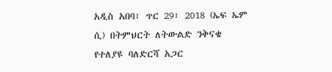አዲስ አበባ፣ ጥር 29፣ 2018 (ኤፍ ኤም ሲ) በትምህርት ለትውልድ ንቅናቄ የተለያዩ ባለድርሻ አጋር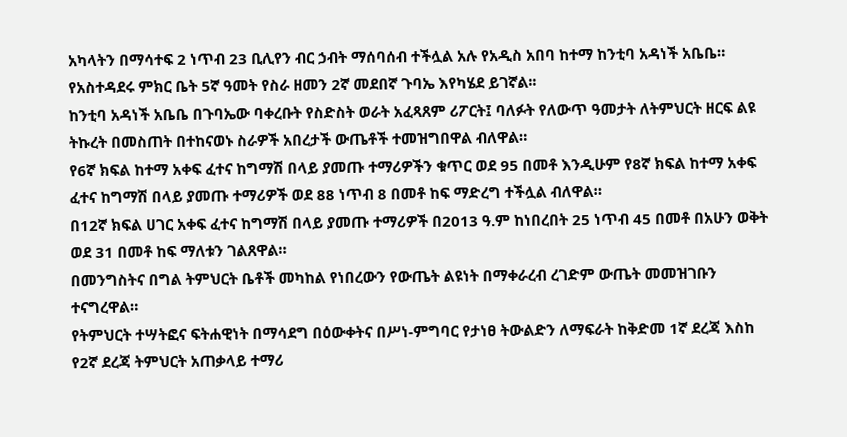አካላትን በማሳተፍ 2 ነጥብ 23 ቢሊየን ብር ኃብት ማሰባሰብ ተችሏል አሉ የአዲስ አበባ ከተማ ከንቲባ አዳነች አቤቤ።
የአስተዳደሩ ምክር ቤት 5ኛ ዓመት የስራ ዘመን 2ኛ መደበኛ ጉባኤ እየካሄደ ይገኛል፡፡
ከንቲባ አዳነች አቤቤ በጉባኤው ባቀረቡት የስድስት ወራት አፈጻጸም ሪፖርት፤ ባለፉት የለውጥ ዓመታት ለትምህርት ዘርፍ ልዩ ትኩረት በመስጠት በተከናወኑ ስራዎች አበረታች ውጤቶች ተመዝግበዋል ብለዋል።
የ6ኛ ክፍል ከተማ አቀፍ ፈተና ከግማሽ በላይ ያመጡ ተማሪዎችን ቁጥር ወደ 95 በመቶ እንዲሁም የ8ኛ ክፍል ከተማ አቀፍ ፈተና ከግማሽ በላይ ያመጡ ተማሪዎች ወደ 88 ነጥብ 8 በመቶ ከፍ ማድረግ ተችሏል ብለዋል።
በ12ኛ ክፍል ሀገር አቀፍ ፈተና ከግማሽ በላይ ያመጡ ተማሪዎች በ2013 ዓ.ም ከነበረበት 25 ነጥብ 45 በመቶ በአሁን ወቅት ወደ 31 በመቶ ከፍ ማለቱን ገልጸዋል።
በመንግስትና በግል ትምህርት ቤቶች መካከል የነበረውን የውጤት ልዩነት በማቀራረብ ረገድም ውጤት መመዝገቡን ተናግረዋል።
የትምህርት ተሣትፎና ፍትሐዊነት በማሳደግ በዕውቀትና በሥነ-ምግባር የታነፀ ትውልድን ለማፍራት ከቅድመ 1ኛ ደረጃ እስከ የ2ኛ ደረጃ ትምህርት አጠቃላይ ተማሪ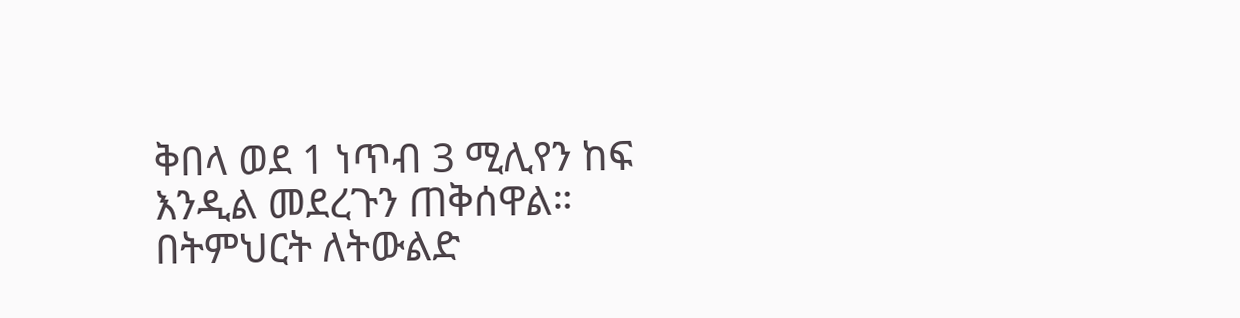ቅበላ ወደ 1 ነጥብ 3 ሚሊየን ከፍ እንዲል መደረጉን ጠቅሰዋል።
በትምህርት ለትውልድ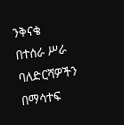ንቅናቄ በተሰራ ሥራ ባለድርሻዎችን በማሳተፍ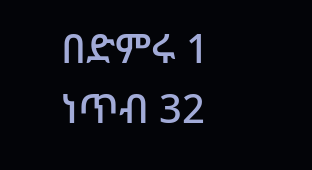በድምሩ 1 ነጥብ 32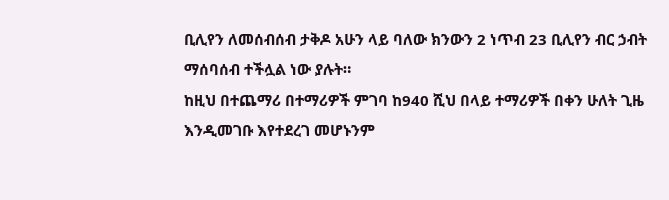ቢሊየን ለመሰብሰብ ታቅዶ አሁን ላይ ባለው ክንውን 2 ነጥብ 23 ቢሊየን ብር ኃብት ማሰባሰብ ተችሏል ነው ያሉት።
ከዚህ በተጨማሪ በተማሪዎች ምገባ ከ940 ሺህ በላይ ተማሪዎች በቀን ሁለት ጊዜ እንዲመገቡ እየተደረገ መሆኑንም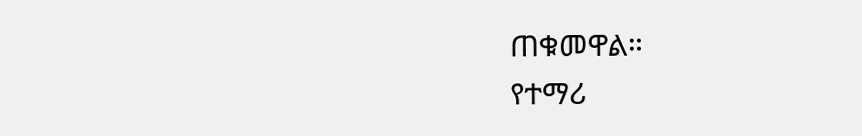ጠቁመዋል።
የተማሪ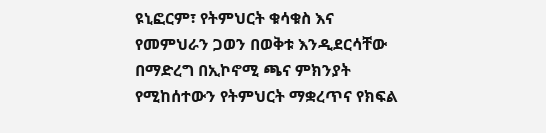ዩኒፎርም፣ የትምህርት ቁሳቁስ እና የመምህራን ጋወን በወቅቱ እንዲደርሳቸው በማድረግ በኢኮኖሚ ጫና ምክንያት የሚከሰተውን የትምህርት ማቋረጥና የክፍል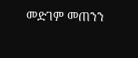መድገም መጠንን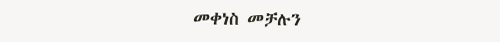መቀነስ መቻሉን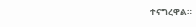ተናግረዋል።